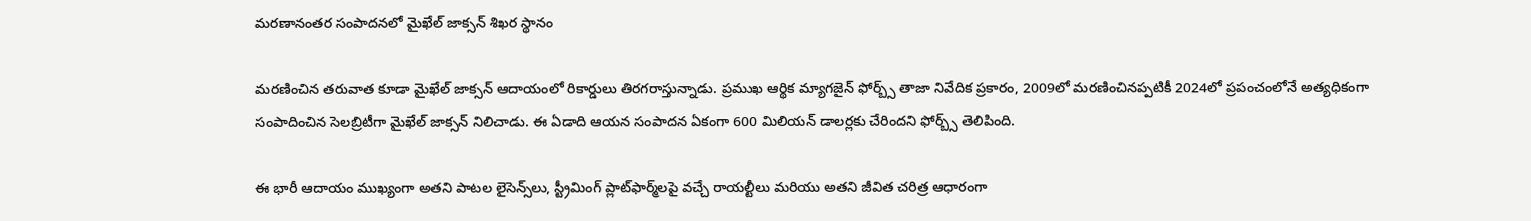మరణానంతర సంపాదనలో మైఖేల్ జాక్సన్ శిఖర స్థానం

మరణించిన తరువాత కూడా మైఖేల్ జాక్సన్ ఆదాయంలో రికార్డులు తిరగరాస్తున్నాడు. ప్రముఖ ఆర్థిక మ్యాగజైన్ ఫోర్బ్స్ తాజా నివేదిక ప్రకారం, 2009లో మరణించినప్పటికీ 2024లో ప్రపంచంలోనే అత్యధికంగా సంపాదించిన సెలబ్రిటీగా మైఖేల్ జాక్సన్ నిలిచాడు. ఈ ఏడాది ఆయన సంపాదన ఏకంగా 600 మిలియన్ డాలర్లకు చేరిందని ఫోర్బ్స్ తెలిపింది.

ఈ భారీ ఆదాయం ముఖ్యంగా అతని పాటల లైసెన్స్‌లు, స్ట్రీమింగ్ ప్లాట్‌ఫార్మ్‌లపై వచ్చే రాయల్టీలు మరియు అతని జీవిత చరిత్ర ఆధారంగా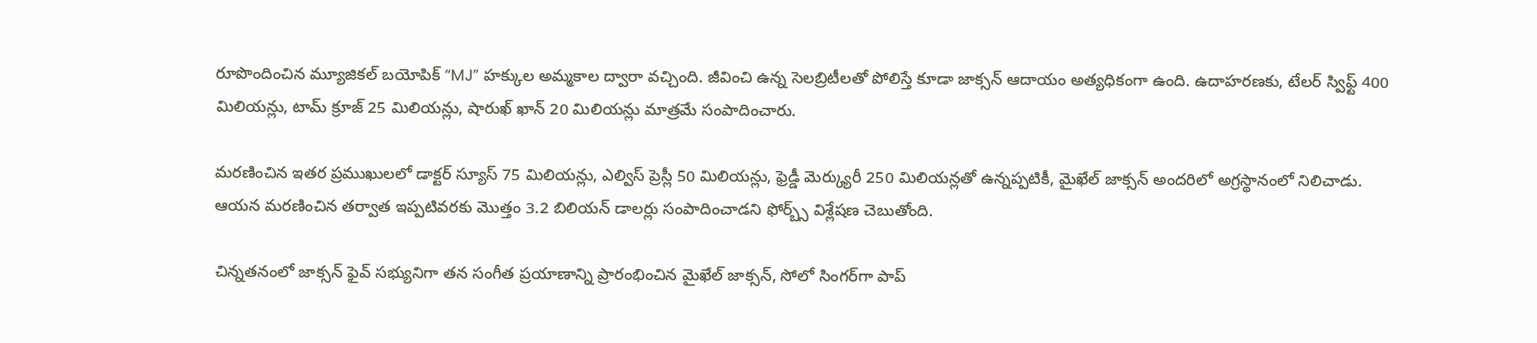రూపొందించిన మ్యూజికల్ బయోపిక్ “MJ” హక్కుల అమ్మకాల ద్వారా వచ్చింది. జీవించి ఉన్న సెలబ్రిటీలతో పోలిస్తే కూడా జాక్సన్ ఆదాయం అత్యధికంగా ఉంది. ఉదాహరణకు, టేలర్ స్విఫ్ట్ 400 మిలియన్లు, టామ్ క్రూజ్ 25 మిలియన్లు, షారుఖ్ ఖాన్ 20 మిలియన్లు మాత్రమే సంపాదించారు.

మరణించిన ఇతర ప్రముఖులలో డాక్టర్ స్యూస్ 75 మిలియన్లు, ఎల్విస్ ప్రెస్లీ 50 మిలియన్లు, ఫ్రెడ్డీ మెర్క్యురీ 250 మిలియన్లతో ఉన్నప్పటికీ, మైఖేల్ జాక్సన్ అందరిలో అగ్రస్థానంలో నిలిచాడు. ఆయన మరణించిన తర్వాత ఇప్పటివరకు మొత్తం 3.2 బిలియన్ డాలర్లు సంపాదించాడని ఫోర్బ్స్ విశ్లేషణ చెబుతోంది.

చిన్నతనంలో జాక్సన్ ఫైవ్ సభ్యునిగా తన సంగీత ప్రయాణాన్ని ప్రారంభించిన మైఖేల్ జాక్సన్, సోలో సింగర్‌గా పాప్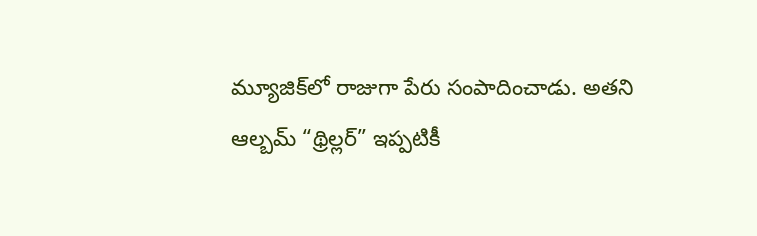మ్యూజిక్‌లో రాజుగా పేరు సంపాదించాడు. అతని ఆల్బమ్ “థ్రిల్లర్” ఇప్పటికీ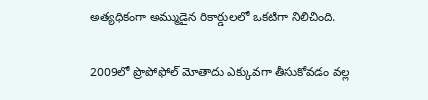అత్యధికంగా అమ్ముడైన రికార్డులలో ఒకటిగా నిలిచింది.

2009లో ప్రొపోఫోల్ మోతాదు ఎక్కువగా తీసుకోవడం వల్ల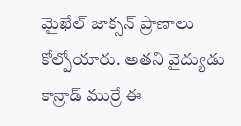మైఖేల్ జాక్సన్ ప్రాణాలు కోల్పోయారు. అతని వైద్యుడు కాన్రాడ్ ముర్రే ఈ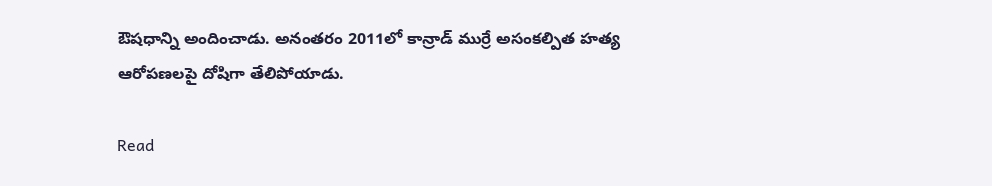ఔషధాన్ని అందించాడు. అనంతరం 2011లో కాన్రాడ్ ముర్రే అసంకల్పిత హత్య ఆరోపణలపై దోషిగా తేలిపోయాడు.

Read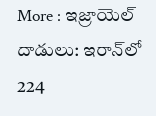More : ఇజ్రాయెల్ దాడులు: ఇరాన్‌లో 224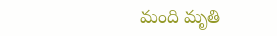మంది మృతి